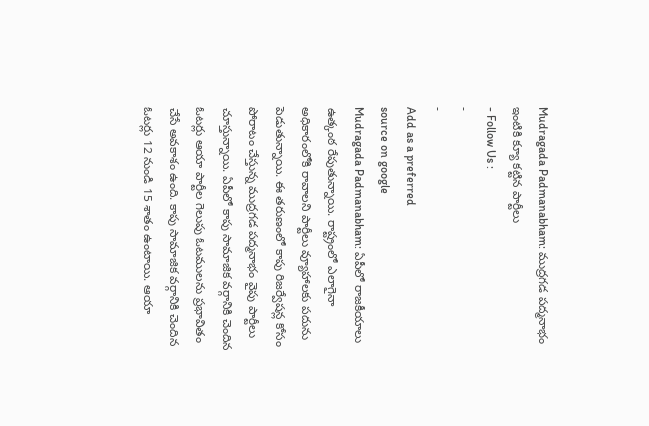Mudragada Padmanabham: ముద్రగడ పద్మనాభం ఇంటికి క్యూ కట్టిన పార్టీలు
- Follow Us :
-
-
Add as a preferred
source on google
Mudragada Padmanabham: ఏపీలో రాజకీయాలు ఉత్కంఠ రేపుతున్నాయి. రాష్ట్రంలో ఎలాగైనా అధికారంలోకి రావాలని పార్టీలు వ్యూహాలకు పదును పెడుతున్నాయి. ఈ తరుణంలో కాపు రిజర్వేషన్ల కోసం పోరాటం చేస్తున్న ముద్రగడ పద్మనాభం వైపు పార్టీలు చూస్తున్నాయి. ఏపీలో కాపు సామాజిక వర్గానికి చెందిన ఓటర్లు ఆయా పార్టీల గెలుపు ఓటములను ప్రభావితం చేసే అవకాశం ఉంది. కాపు సామాజిక వర్గానికి చెందిన ఓటర్లు 12 నుండి 15 శాతం ఉంటాయి. ఆయా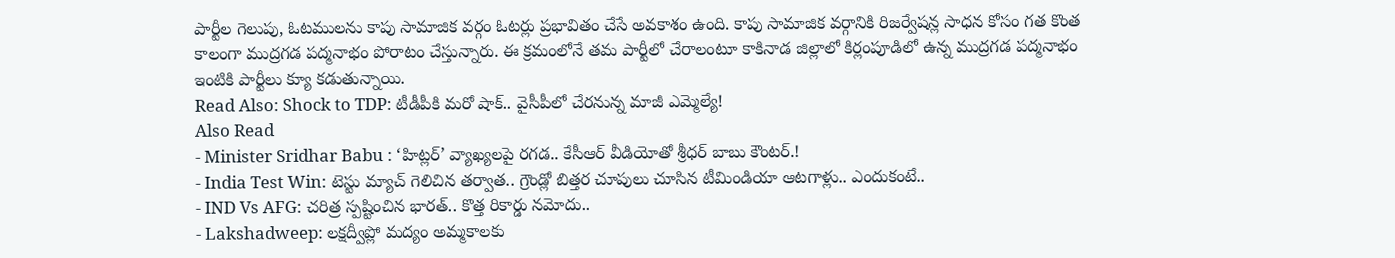పార్టీల గెలుపు, ఓటములను కాపు సామాజిక వర్గం ఓటర్లు ప్రభావితం చేసే అవకాశం ఉంది. కాపు సామాజిక వర్గానికి రిజర్వేషన్ల సాధన కోసం గత కొంత కాలంగా ముద్రగడ పద్మనాభం పోరాటం చేస్తున్నారు. ఈ క్రమంలోనే తమ పార్టీలో చేరాలంటూ కాకినాడ జిల్లాలో కిర్లంపూడిలో ఉన్న ముద్రగడ పద్మనాభం ఇంటికి పార్టీలు క్యూ కడుతున్నాయి.
Read Also: Shock to TDP: టీడీపీకి మరో షాక్.. వైసీపీలో చేరనున్న మాజీ ఎమ్మెల్యే!
Also Read
- Minister Sridhar Babu : ‘హిట్లర్’ వ్యాఖ్యలపై రగడ.. కేసీఆర్ వీడియోతో శ్రీధర్ బాబు కౌంటర్.!
- India Test Win: టెస్టు మ్యాచ్ గెలిచిన తర్వాత.. గ్రౌండ్లో బిత్తర చూపులు చూసిన టీమిండియా ఆటగాళ్లు.. ఎందుకంటే..
- IND Vs AFG: చరిత్ర స్పష్టించిన భారత్.. కొత్త రికార్డు నమోదు..
- Lakshadweep: లక్షద్వీప్లో మద్యం అమ్మకాలకు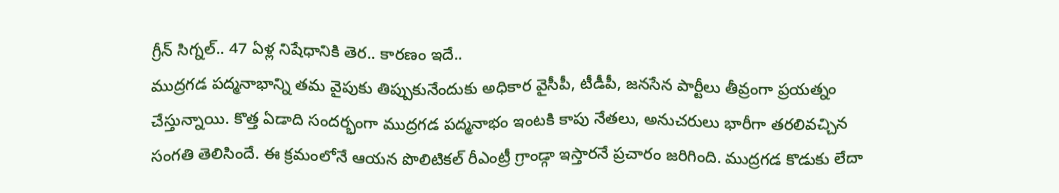గ్రీన్ సిగ్నల్.. 47 ఏళ్ల నిషేధానికి తెర.. కారణం ఇదే..
ముద్రగడ పద్మనాభాన్ని తమ వైపుకు తిప్పుకునేందుకు అధికార వైసీపీ, టీడీపీ, జనసేన పార్టీలు తీవ్రంగా ప్రయత్నం చేస్తున్నాయి. కొత్త ఏడాది సందర్భంగా ముద్రగడ పద్మనాభం ఇంటకి కాపు నేతలు, అనుచరులు భారీగా తరలివచ్చిన సంగతి తెలిసిందే. ఈ క్రమంలోనే ఆయన పొలిటికల్ రీఎంట్రీ గ్రాండ్గా ఇస్తారనే ప్రచారం జరిగింది. ముద్రగడ కొడుకు లేదా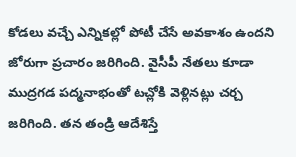కోడలు వచ్చే ఎన్నికల్లో పోటీ చేసే అవకాశం ఉందని జోరుగా ప్రచారం జరిగింది. వైసీపీ నేతలు కూడా ముద్రగడ పద్మనాభంతో టచ్లోకి వెళ్లినట్లు చర్చ జరిగింది. తన తండ్రి ఆదేశిస్తే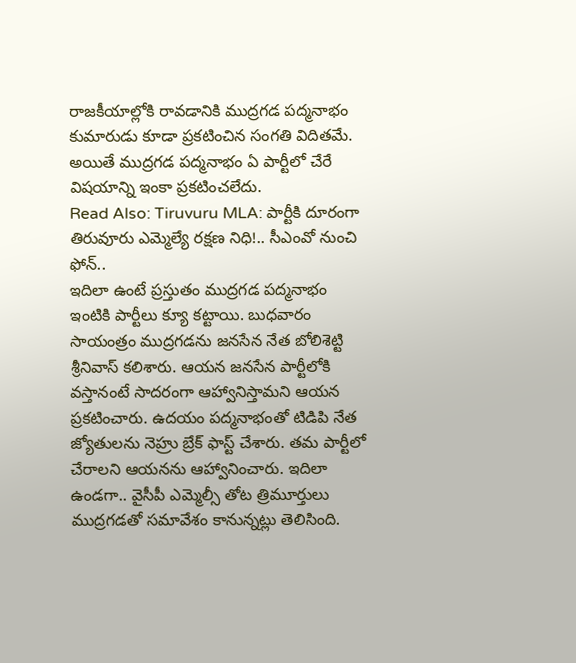రాజకీయాల్లోకి రావడానికి ముద్రగడ పద్మనాభం కుమారుడు కూడా ప్రకటించిన సంగతి విదితమే. అయితే ముద్రగడ పద్మనాభం ఏ పార్టీలో చేరే విషయాన్ని ఇంకా ప్రకటించలేదు.
Read Also: Tiruvuru MLA: పార్టీకి దూరంగా తిరువూరు ఎమ్మెల్యే రక్షణ నిధి!.. సీఎంవో నుంచి ఫోన్..
ఇదిలా ఉంటే ప్రస్తుతం ముద్రగడ పద్మనాభం ఇంటికి పార్టీలు క్యూ కట్టాయి. బుధవారం సాయంత్రం ముద్రగడను జనసేన నేత బోలిశెట్టి శ్రీనివాస్ కలిశారు. ఆయన జనసేన పార్టీలోకి వస్తానంటే సాదరంగా ఆహ్వానిస్తామని ఆయన ప్రకటించారు. ఉదయం పద్మనాభంతో టిడిపి నేత జ్యోతులను నెహ్రు బ్రేక్ ఫాస్ట్ చేశారు. తమ పార్టీలో చేరాలని ఆయనను ఆహ్వానించారు. ఇదిలా ఉండగా.. వైసీపీ ఎమ్మెల్సీ తోట త్రిమూర్తులు ముద్రగడతో సమావేశం కానున్నట్లు తెలిసింది.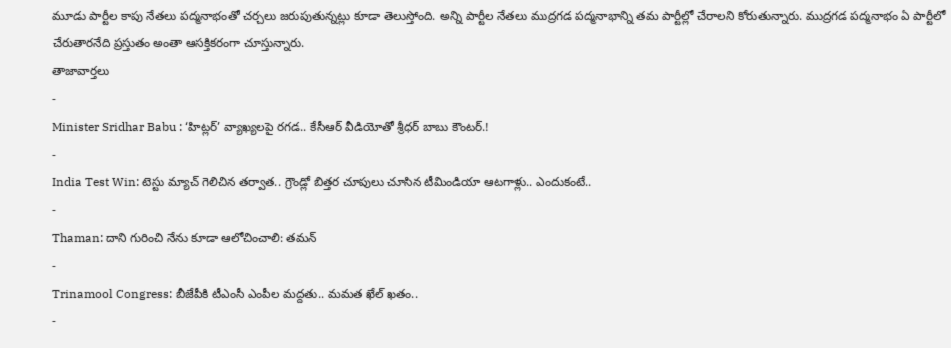మూడు పార్టీల కాపు నేతలు పద్మనాభంతో చర్చలు జరుపుతున్నట్లు కూడా తెలుస్తోంది. అన్ని పార్టీల నేతలు ముద్రగడ పద్మనాభాన్ని తమ పార్టీల్లో చేరాలని కోరుతున్నారు. ముద్రగడ పద్మనాభం ఏ పార్టీలో చేరుతారనేది ప్రస్తుతం అంతా ఆసక్తికరంగా చూస్తున్నారు.
తాజావార్తలు
-
Minister Sridhar Babu : ‘హిట్లర్’ వ్యాఖ్యలపై రగడ.. కేసీఆర్ వీడియోతో శ్రీధర్ బాబు కౌంటర్.!
-
India Test Win: టెస్టు మ్యాచ్ గెలిచిన తర్వాత.. గ్రౌండ్లో బిత్తర చూపులు చూసిన టీమిండియా ఆటగాళ్లు.. ఎందుకంటే..
-
Thaman: దాని గురించి నేను కూడా ఆలోచించాలి: తమన్
-
Trinamool Congress: బీజేపీకి టీఎంసీ ఎంపీల మద్దతు.. మమత ఖేల్ ఖతం..
-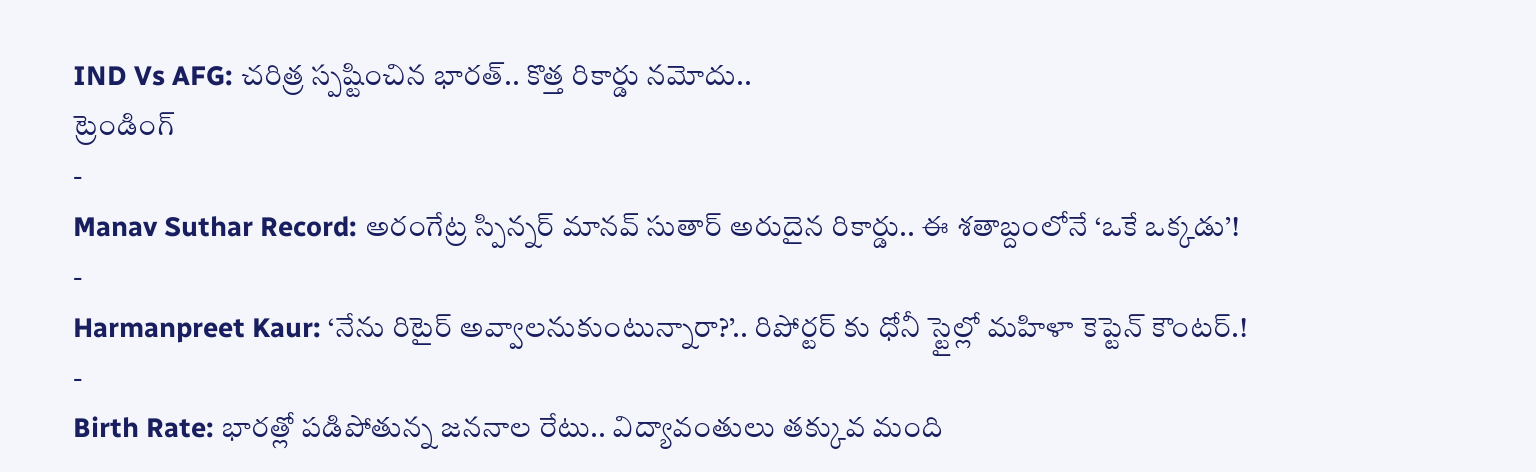IND Vs AFG: చరిత్ర స్పష్టించిన భారత్.. కొత్త రికార్డు నమోదు..
ట్రెండింగ్
-
Manav Suthar Record: అరంగేట్ర స్పిన్నర్ మానవ్ సుతార్ అరుదైన రికార్డు.. ఈ శతాబ్దంలోనే ‘ఒకే ఒక్కడు’!
-
Harmanpreet Kaur: ‘నేను రిటైర్ అవ్వాలనుకుంటున్నారా?’.. రిపోర్టర్ కు ధోనీ స్టైల్లో మహిళా కెప్టెన్ కౌంటర్.!
-
Birth Rate: భారత్లో పడిపోతున్న జననాల రేటు.. విద్యావంతులు తక్కువ మంది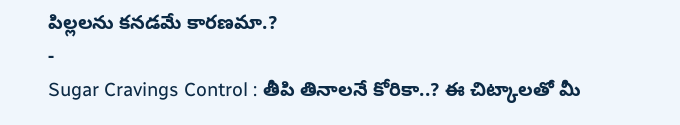పిల్లలను కనడమే కారణమా.?
-
Sugar Cravings Control : తీపి తినాలనే కోరికా..? ఈ చిట్కాలతో మీ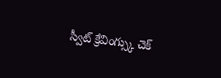స్వీట్ క్రేవింగ్స్కు చెక్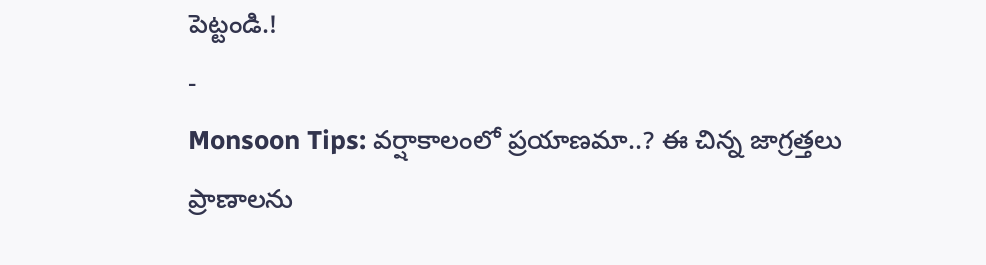పెట్టండి.!
-
Monsoon Tips: వర్షాకాలంలో ప్రయాణమా..? ఈ చిన్న జాగ్రత్తలు ప్రాణాలను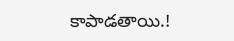కాపాడతాయి.!